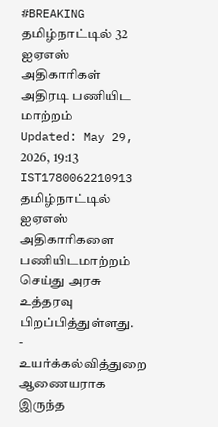#BREAKING தமிழ்நாட்டில் 32 ஐஏஎஸ் அதிகாரிகள் அதிரடி பணியிட மாற்றம்
Updated: May 29, 2026, 19:13 IST1780062210913
தமிழ்நாட்டில் ஐஏஎஸ் அதிகாரிகளை பணியிடமாற்றம் செய்து அரசு உத்தரவு பிறப்பித்துள்ளது.
- உயர்க்கல்வித்துறை ஆணையராக இருந்த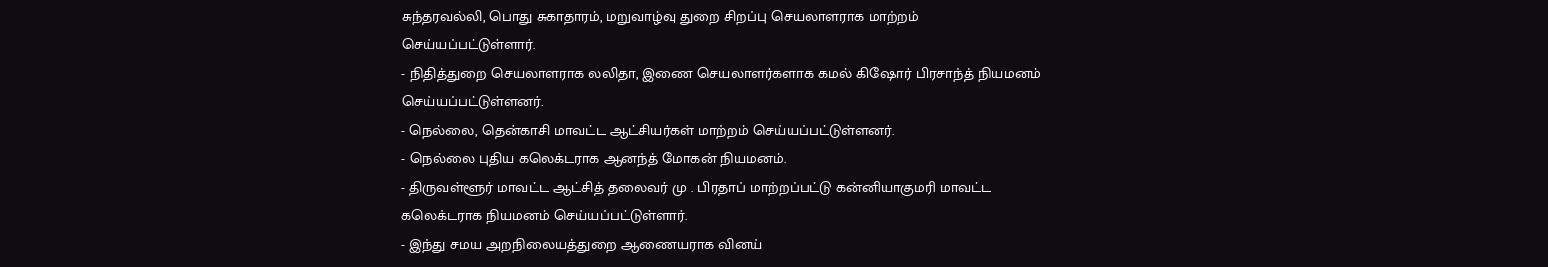சுந்தரவல்லி, பொது சுகாதாரம், மறுவாழ்வு துறை சிறப்பு செயலாளராக மாற்றம் செய்யப்பட்டுள்ளார்.
- நிதித்துறை செயலாளராக லலிதா, இணை செயலாளர்களாக கமல் கிஷோர் பிரசாந்த் நியமனம் செய்யப்பட்டுள்ளனர்.
- நெல்லை, தென்காசி மாவட்ட ஆட்சியர்கள் மாற்றம் செய்யப்பட்டுள்ளனர்.
- நெல்லை புதிய கலெக்டராக ஆனந்த் மோகன் நியமனம்.
- திருவள்ளூர் மாவட்ட ஆட்சித் தலைவர் மு . பிரதாப் மாற்றப்பட்டு கன்னியாகுமரி மாவட்ட கலெக்டராக நியமனம் செய்யப்பட்டுள்ளார்.
- இந்து சமய அறநிலையத்துறை ஆணையராக வினய்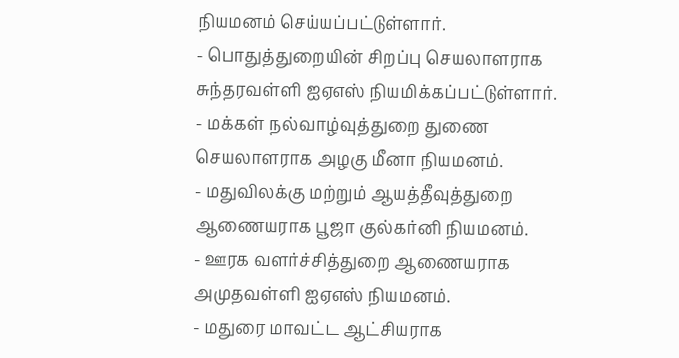நியமனம் செய்யப்பட்டுள்ளார்.
- பொதுத்துறையின் சிறப்பு செயலாளராக சுந்தரவள்ளி ஐஏஎஸ் நியமிக்கப்பட்டுள்ளார்.
- மக்கள் நல்வாழ்வுத்துறை துணை செயலாளராக அழகு மீனா நியமனம்.
- மதுவிலக்கு மற்றும் ஆயத்தீவுத்துறை ஆணையராக பூஜா குல்கர்னி நியமனம்.
- ஊரக வளர்ச்சித்துறை ஆணையராக அமுதவள்ளி ஐஏஎஸ் நியமனம்.
- மதுரை மாவட்ட ஆட்சியராக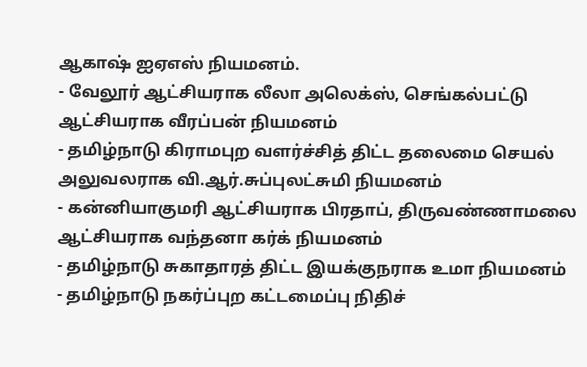ஆகாஷ் ஐஏஎஸ் நியமனம்.
- வேலூர் ஆட்சியராக லீலா அலெக்ஸ், செங்கல்பட்டு ஆட்சியராக வீரப்பன் நியமனம்
- தமிழ்நாடு கிராமபுற வளர்ச்சித் திட்ட தலைமை செயல் அலுவலராக வி.ஆர்.சுப்புலட்சுமி நியமனம்
- கன்னியாகுமரி ஆட்சியராக பிரதாப், திருவண்ணாமலை ஆட்சியராக வந்தனா கர்க் நியமனம்
- தமிழ்நாடு சுகாதாரத் திட்ட இயக்குநராக உமா நியமனம்
- தமிழ்நாடு நகர்ப்புற கட்டமைப்பு நிதிச்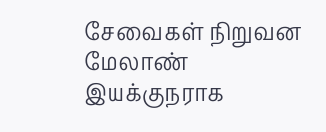சேவைகள் நிறுவன மேலாண் இயக்குநராக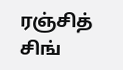ரஞ்சித் சிங்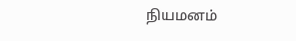நியமனம்